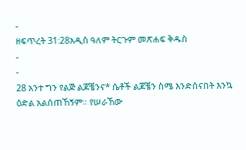-
ዘፍጥረት 31:28አዲስ ዓለም ትርጉም መጽሐፍ ቅዱስ
-
-
28 አንተ ግን የልጅ ልጆቼንና* ሴቶች ልጆቼን ስሜ እንድሰናበት እንኳ ዕድል አልሰጠኸኝም። የሠራኸው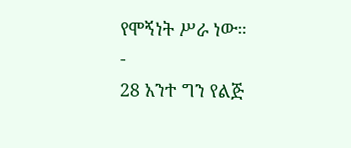የሞኝነት ሥራ ነው።
-
28 አንተ ግን የልጅ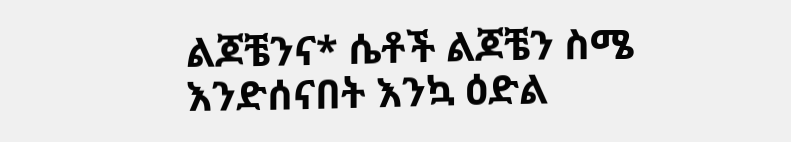ልጆቼንና* ሴቶች ልጆቼን ስሜ እንድሰናበት እንኳ ዕድል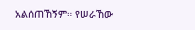አልሰጠኸኝም። የሠራኸው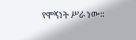የሞኝነት ሥራ ነው።